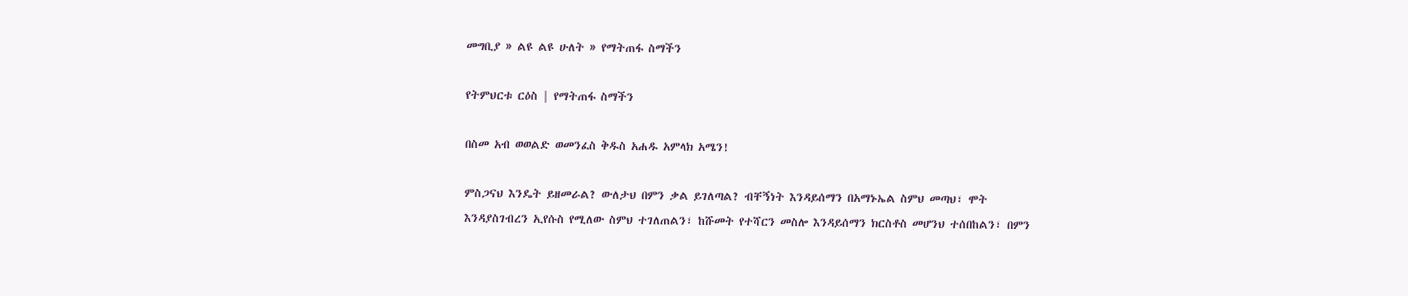መግቢያ » ልዩ ልዩ ሁለት » የማትጠፋ ስማችን

የትምህርቱ ርዕስ | የማትጠፋ ስማችን

በስመ አብ ወወልድ ወመንፈስ ቅዱስ አሐዱ አምላክ አሜን!

ምስጋናህ እንዴት ይዘመራል? ውለታህ በምን ቃል ይገለጣል? ብቸኝነት እንዳይሰማን በአማኑኤል ስምህ መጣህ፣ ሞት እንዳያስገብረን ኢየሱስ የሚለው ስምህ ተገለጠልን፣ ከሹመት የተሻርን መስሎ እንዳይሰማን ክርስቶስ መሆንህ ተሰበከልን፣ በምን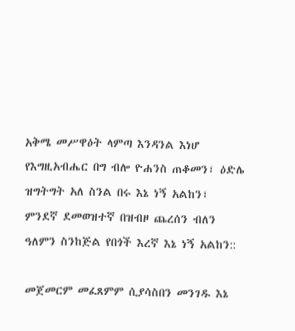አቅሜ መሥዋዕት ላምጣ እንዳንል እነሆ የእግዚአብሔር በግ ብሎ ዮሐንስ ጠቆመን፣ ዕድሌ ዝግትግት አለ ስንል በሩ እኔ ነኝ አልከን፣ ምንደኛ ደመወዝተኛ በዝብዞ ጨረሰን ብለን ዓለምን ስንከጅል የበጎች እረኛ እኔ ነኝ አልከን::

መጀመርም መፈጸምም ሲያሳስበን መንገዱ እኔ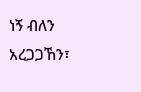ነኝ ብለን አረጋጋኸን፣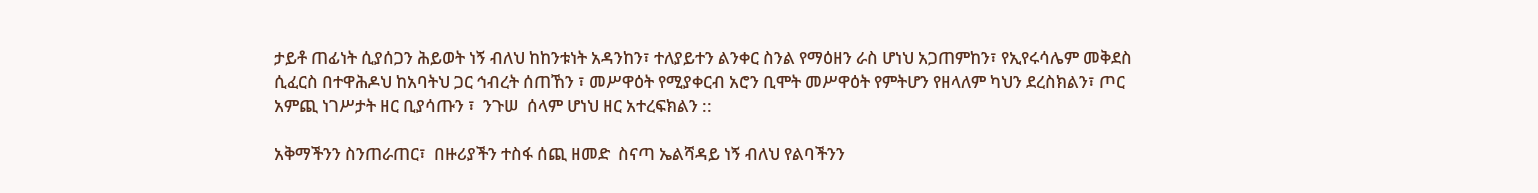ታይቶ ጠፊነት ሲያሰጋን ሕይወት ነኝ ብለህ ከከንቱነት አዳንከን፣ ተለያይተን ልንቀር ስንል የማዕዘን ራስ ሆነህ አጋጠምከን፣ የኢየሩሳሌም መቅደስ ሲፈርስ በተዋሕዶህ ከአባትህ ጋር ኅብረት ሰጠኸን ፣ መሥዋዕት የሚያቀርብ አሮን ቢሞት መሥዋዕት የምትሆን የዘላለም ካህን ደረስክልን፣ ጦር አምጪ ነገሥታት ዘር ቢያሳጡን ፣  ንጉሠ  ሰላም ሆነህ ዘር አተረፍክልን ::

አቅማችንን ስንጠራጠር፣  በዙሪያችን ተስፋ ሰጪ ዘመድ  ስናጣ ኤልሻዳይ ነኝ ብለህ የልባችንን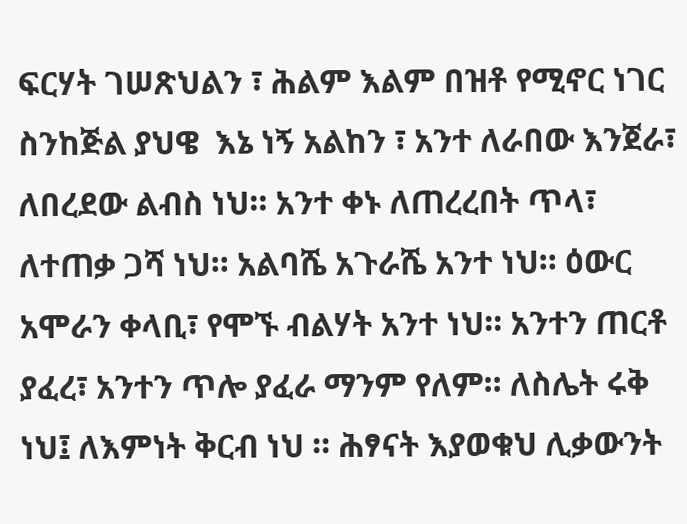ፍርሃት ገሠጽህልን ፣ ሕልም እልም በዝቶ የሚኖር ነገር ስንከጅል ያህዌ  እኔ ነኝ አልከን ፣ አንተ ለራበው እንጀራ፣ ለበረደው ልብስ ነህ። አንተ ቀኑ ለጠረረበት ጥላ፣ ለተጠቃ ጋሻ ነህ። አልባሼ አጉራሼ አንተ ነህ። ዕውር አሞራን ቀላቢ፣ የሞኙ ብልሃት አንተ ነህ። አንተን ጠርቶ ያፈረ፣ አንተን ጥሎ ያፈራ ማንም የለም። ለስሌት ሩቅ ነህ፤ ለእምነት ቅርብ ነህ ። ሕፃናት እያወቁህ ሊቃውንት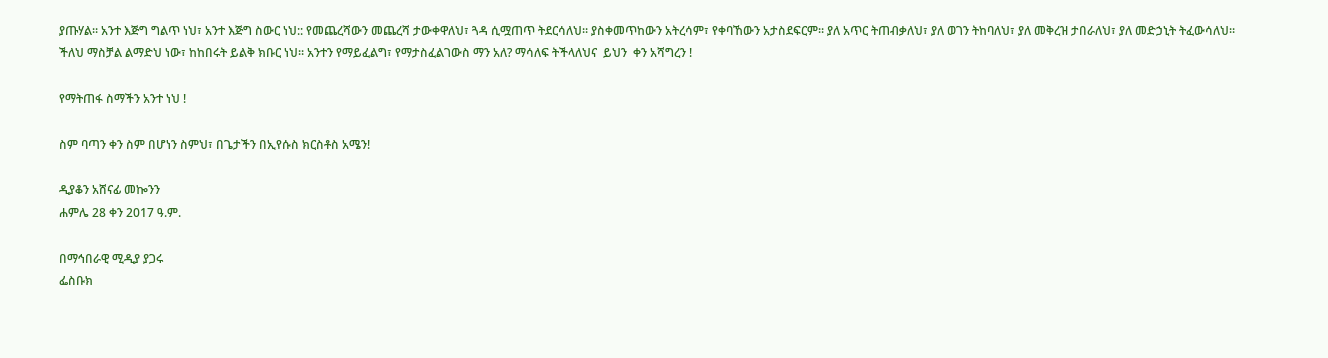ያጡሃል። አንተ እጅግ ግልጥ ነህ፣ አንተ እጅግ ስውር ነህ:: የመጨረሻውን መጨረሻ ታውቀዋለህ፣ ጓዳ ሲሟጠጥ ትደርሳለህ። ያስቀመጥከውን አትረሳም፣ የቀባኸውን አታስደፍርም። ያለ አጥር ትጠብቃለህ፣ ያለ ወገን ትከባለህ፣ ያለ መቅረዝ ታበራለህ፣ ያለ መድኃኒት ትፈውሳለህ። ችለህ ማስቻል ልማድህ ነው፣ ከከበሩት ይልቅ ክቡር ነህ። አንተን የማይፈልግ፣ የማታስፈልገውስ ማን አለ? ማሳለፍ ትችላለህና  ይህን  ቀን አሻግረን !

የማትጠፋ ስማችን አንተ ነህ !

ስም ባጣን ቀን ስም በሆነን ስምህ፣ በጌታችን በኢየሱስ ክርስቶስ አሜን!

ዲያቆን አሸናፊ መኰንን
ሐምሌ 28 ቀን 2017 ዓ.ም.

በማኅበራዊ ሚዲያ ያጋሩ
ፌስቡክ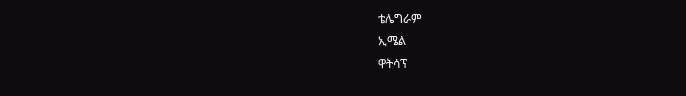ቴሌግራም
ኢሜል
ዋትሳፕ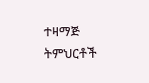ተዛማጅ ትምህርቶች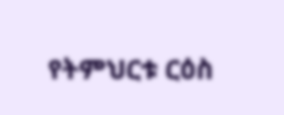የትምህርቱ ርዕስ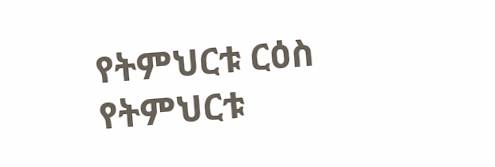የትምህርቱ ርዕስ
የትምህርቱ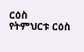ርዕስ
የትምህርቱ ርዕስ